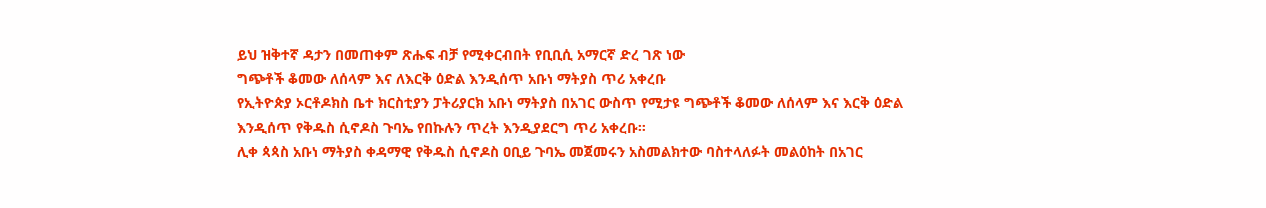ይህ ዝቅተኛ ዳታን በመጠቀም ጽሑፍ ብቻ የሚቀርብበት የቢቢሲ አማርኛ ድረ ገጽ ነው
ግጭቶች ቆመው ለሰላም እና ለእርቅ ዕድል እንዲሰጥ አቡነ ማትያስ ጥሪ አቀረቡ
የኢትዮጵያ ኦርቶዶክስ ቤተ ክርስቲያን ፓትሪያርክ አቡነ ማትያስ በአገር ውስጥ የሚታዩ ግጭቶች ቆመው ለሰላም እና እርቅ ዕድል እንዲሰጥ የቅዱስ ሲኖዶስ ጉባኤ የበኩሉን ጥረት እንዲያደርግ ጥሪ አቀረቡ።
ሊቀ ጳጳስ አቡነ ማትያስ ቀዳማዊ የቅዱስ ሲኖዶስ ዐቢይ ጉባኤ መጀመሩን አስመልክተው ባስተላለፉት መልዕከት በአገር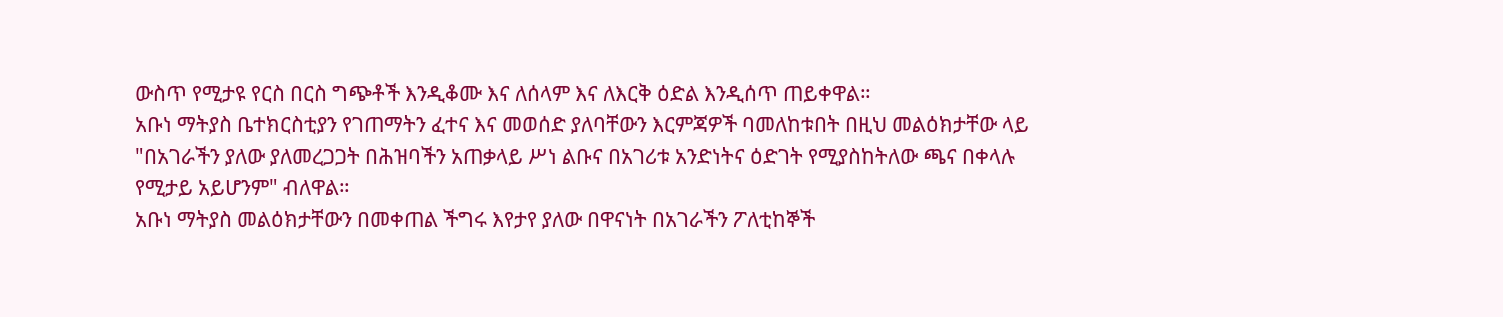ውስጥ የሚታዩ የርስ በርስ ግጭቶች እንዲቆሙ እና ለሰላም እና ለእርቅ ዕድል እንዲሰጥ ጠይቀዋል።
አቡነ ማትያስ ቤተክርስቲያን የገጠማትን ፈተና እና መወሰድ ያለባቸውን እርምጃዎች ባመለከቱበት በዚህ መልዕክታቸው ላይ "በአገራችን ያለው ያለመረጋጋት በሕዝባችን አጠቃላይ ሥነ ልቡና በአገሪቱ አንድነትና ዕድገት የሚያስከትለው ጫና በቀላሉ የሚታይ አይሆንም" ብለዋል።
አቡነ ማትያስ መልዕክታቸውን በመቀጠል ችግሩ እየታየ ያለው በዋናነት በአገራችን ፖለቲከኞች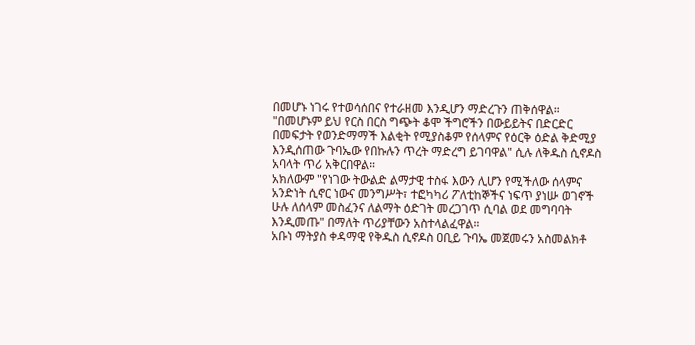በመሆኑ ነገሩ የተወሳሰበና የተራዘመ እንዲሆን ማድረጉን ጠቅሰዋል።
"በመሆኑም ይህ የርስ በርስ ግጭት ቆሞ ችግሮችን በውይይትና በድርድር በመፍታት የወንድማማች እልቂት የሚያስቆም የሰላምና የዕርቅ ዕድል ቅድሚያ እንዲሰጠው ጉባኤው የበኩሉን ጥረት ማድረግ ይገባዋል" ሲሉ ለቅዱስ ሲኖዶስ አባላት ጥሪ አቅርበዋል።
አክለውም "የነገው ትውልድ ልማታዊ ተስፋ እውን ሊሆን የሚችለው ሰላምና አንድነት ሲኖር ነውና መንግሥት፣ ተፎካካሪ ፖለቲከኞችና ነፍጥ ያነሡ ወገኖች ሁሉ ለሰላም መስፈንና ለልማት ዕድገት መረጋገጥ ሲባል ወደ መግባባት እንዲመጡ" በማለት ጥሪያቸውን አስተላልፈዋል።
አቡነ ማትያስ ቀዳማዊ የቅዱስ ሲኖዶስ ዐቢይ ጉባኤ መጀመሩን አስመልክቶ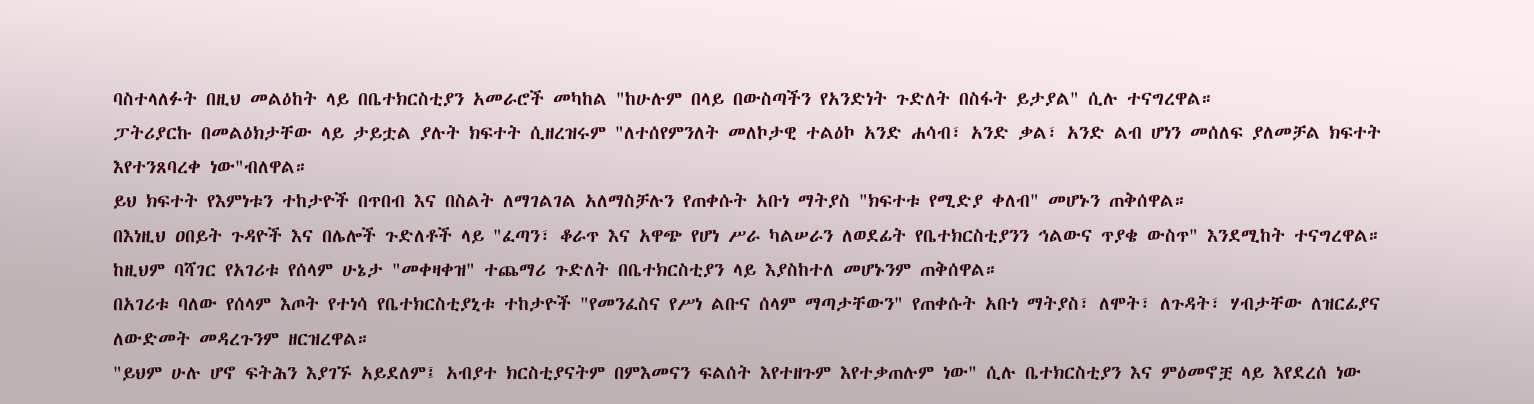ባስተላለፉት በዚህ መልዕከት ላይ በቤተክርስቲያን አመራሮች መካከል "ከሁሉም በላይ በውስጣችን የአንድነት ጉድለት በስፋት ይታያል" ሲሉ ተናግረዋል።
ፓትሪያርኩ በመልዕክታቸው ላይ ታይቷል ያሉት ክፍተት ሲዘረዝሩም "ለተሰየምንለት መለኮታዊ ተልዕኮ አንድ ሐሳብ፣ አንድ ቃል፣ አንድ ልብ ሆነን መሰለፍ ያለመቻል ክፍተት እየተንጸባረቀ ነው"ብለዋል።
ይህ ክፍተት የእምነቱን ተከታዮች በጥበብ እና በስልት ለማገልገል አለማስቻሉን የጠቀሱት አቡነ ማትያስ "ክፍተቱ የሚድያ ቀለብ" መሆኑን ጠቅሰዋል።
በእነዚህ ዐበይት ጉዳዮች እና በሌሎች ጉድለቶች ላይ "ፈጣን፣ ቆራጥ እና አዋጭ የሆነ ሥራ ካልሠራን ለወደፊት የቤተክርስቲያንን ኅልውና ጥያቄ ውስጥ" እንደሚከት ተናግረዋል።
ከዚህም ባሻገር የአገሪቱ የሰላም ሁኔታ "መቀዛቀዝ" ተጨማሪ ጉድለት በቤተክርስቲያን ላይ እያስከተለ መሆኑንም ጠቅሰዋል።
በአገሪቱ ባለው የሰላም እጦት የተነሳ የቤተክርስቲያኒቱ ተከታዮች "የመንፈስና የሥነ ልቡና ሰላም ማጣታቸውን" የጠቀሱት አቡነ ማትያስ፣ ለሞት፣ ለጉዳት፣ ሃብታቸው ለዝርፊያና ለውድመት መዳረጉንም ዘርዝረዋል።
"ይህም ሁሉ ሆኖ ፍትሕን እያገኙ አይደለም፤ አብያተ ክርስቲያናትም በምእመናን ፍልሰት እየተዘጉም እየተቃጠሉም ነው" ሲሉ ቤተክርስቲያን እና ምዕመኖቿ ላይ እየደረሰ ነው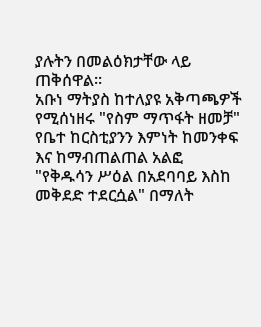ያሉትን በመልዕክታቸው ላይ ጠቅሰዋል።
አቡነ ማትያስ ከተለያዩ አቅጣጫዎች የሚሰነዘሩ "የስም ማጥፋት ዘመቻ" የቤተ ከርስቲያንን እምነት ከመንቀፍ እና ከማብጠልጠል አልፎ "የቅዱሳን ሥዕል በአደባባይ እስከ መቅደድ ተደርሷል" በማለት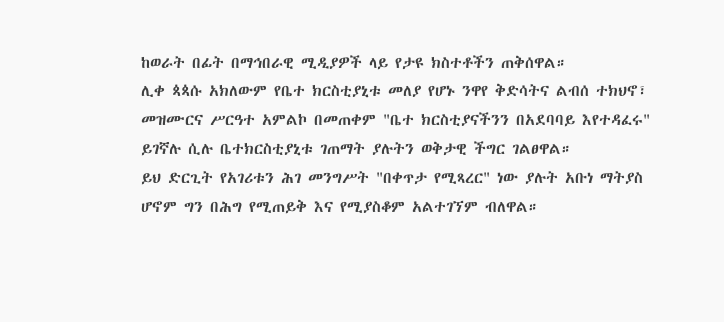ከወራት በፊት በማኅበራዊ ሚዲያዎች ላይ የታዩ ክስተቶችን ጠቅሰዋል።
ሊቀ ጳጳሱ አክለውም የቤተ ክርስቲያኒቱ መለያ የሆኑ ንዋየ ቅድሳትና ልብሰ ተክህኖ፣ መዝሙርና ሥርዓተ አምልኮ በመጠቀም "ቤተ ክርስቲያናችንን በአደባባይ እየተዳፈሩ" ይገኛሉ ሲሉ ቤተክርስቲያኒቱ ገጠማት ያሉትን ወቅታዊ ችግር ገልፀዋል።
ይህ ድርጊት የአገሪቱን ሕገ መንግሥት "በቀጥታ የሚጻረር" ነው ያሉት አቡነ ማትያስ ሆኖም ግን በሕግ የሚጠይቅ እና የሚያስቆም አልተገኘም ብለዋል።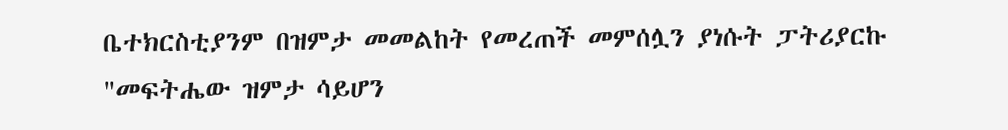ቤተክርስቲያንም በዝምታ መመልከት የመረጠች መምሰሏን ያነሱት ፓትሪያርኩ "መፍትሔው ዝምታ ሳይሆን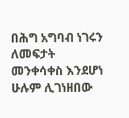በሕግ አግባብ ነገሩን ለመፍታት መንቀሳቀስ እንደሆነ ሁሉም ሊገነዘበው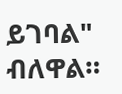ይገባል" ብለዋል።